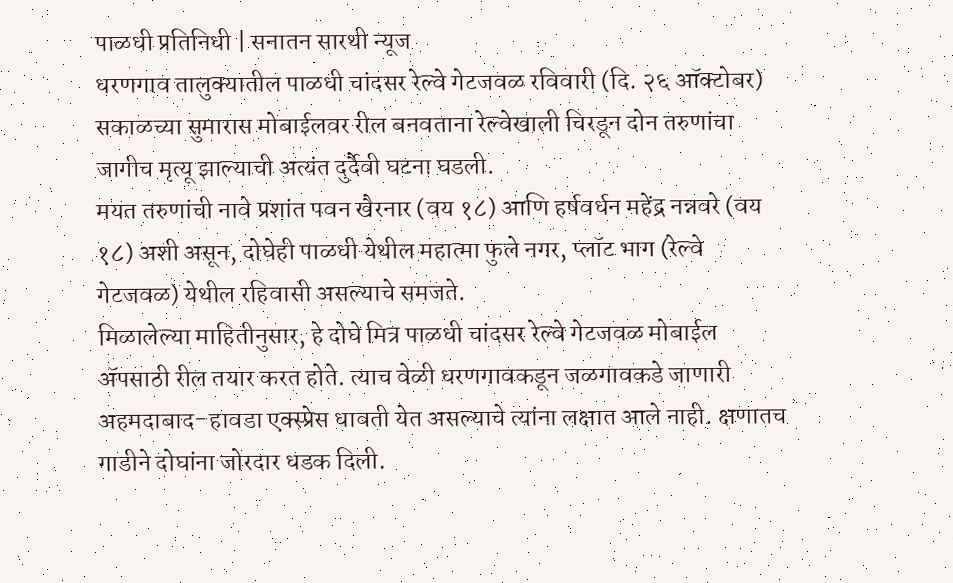पाळधी प्रतिनिधी | सनातन सारथी न्यूज
धरणगाव तालुक्यातील पाळधी चांदसर रेल्वे गेटजवळ रविवारी (दि. २६ ऑक्टोबर) सकाळच्या सुमारास मोबाईलवर रील बनवताना रेल्वेखाली चिरडून दोन तरुणांचा जागीच मृत्यू झाल्याची अत्यंत दुर्दैवी घटना घडली.
मयत तरुणांची नावे प्रशांत पवन खैरनार (वय १८) आणि हर्षवर्धन महेंद्र नन्नवरे (वय १८) अशी असून, दोघेही पाळधी येथील महात्मा फुले नगर, प्लॉट भाग (रेल्वे गेटजवळ) येथील रहिवासी असल्याचे समजते.
मिळालेल्या माहितीनुसार, हे दोघे मित्र पाळधी चांदसर रेल्वे गेटजवळ मोबाईल ॲपसाठी रील तयार करत होते. त्याच वेळी धरणगावकडून जळगावकडे जाणारी अहमदाबाद–हावडा एक्स्प्रेस धावती येत असल्याचे त्यांना लक्षात आले नाही. क्षणातच गाडीने दोघांना जोरदार धडक दिली.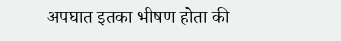अपघात इतका भीषण होता की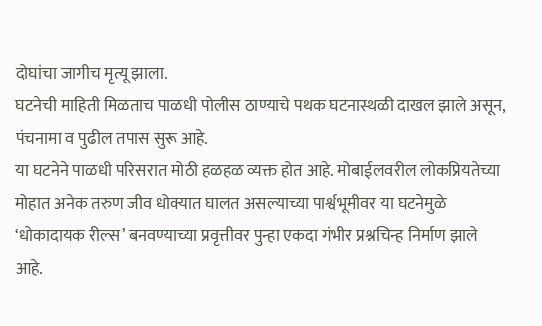दोघांचा जागीच मृत्यू झाला.
घटनेची माहिती मिळताच पाळधी पोलीस ठाण्याचे पथक घटनास्थळी दाखल झाले असून, पंचनामा व पुढील तपास सुरू आहे.
या घटनेने पाळधी परिसरात मोठी हळहळ व्यक्त होत आहे. मोबाईलवरील लोकप्रियतेच्या मोहात अनेक तरुण जीव धोक्यात घालत असल्याच्या पार्श्वभूमीवर या घटनेमुळे ‘धोकादायक रील्स’ बनवण्याच्या प्रवृत्तीवर पुन्हा एकदा गंभीर प्रश्नचिन्ह निर्माण झाले आहे.